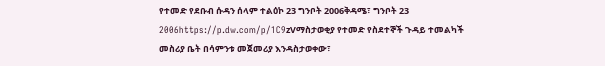የተመድ የደቡብ ሱዳን ሰላም ተልዕኮ 23 ግንቦት 2006ቅዳሜ፣ ግንቦት 23 2006https://p.dw.com/p/1C9zVማስታወቂያ የተመድ የስደተኞች ጉዳይ ተመልካች መስሪያ ቤት በሳምንቱ መጀመሪያ እንዳስታወቀው፣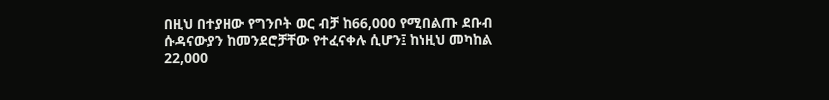በዚህ በተያዘው የግንቦት ወር ብቻ ከ66,000 የሚበልጡ ደቡብ ሱዳናውያን ከመንደሮቻቸው የተፈናቀሉ ሲሆን፤ ከነዚህ መካከል 22,000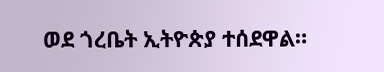ወደ ጎረቤት ኢትዮጵያ ተሰደዋል።